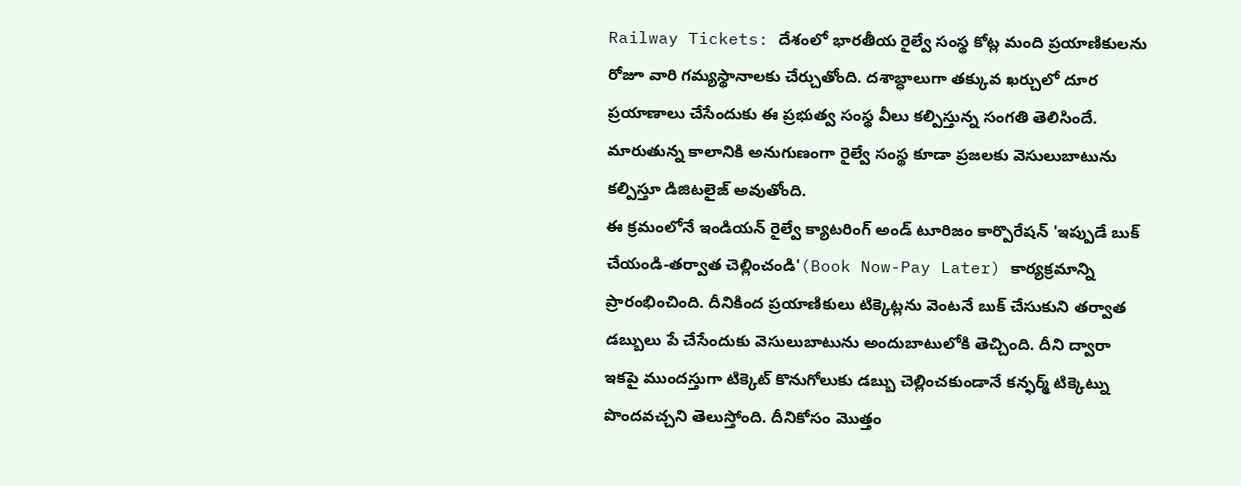Railway Tickets: దేశంలో భారతీయ రైల్వే సంస్థ కోట్ల మంది ప్రయాణికులను రోజూ వారి గమ్యస్థానాలకు చేర్చుతోంది. దశాబ్ధాలుగా తక్కువ ఖర్చులో దూర ప్రయాణాలు చేసేందుకు ఈ ప్రభుత్వ సంస్థ వీలు కల్పిస్తున్న సంగతి తెలిసిందే. మారుతున్న కాలానికి అనుగుణంగా రైల్వే సంస్థ కూడా ప్రజలకు వెసులుబాటును కల్పిస్తూ డిజిటలైజ్ అవుతోంది.
ఈ క్రమంలోనే ఇండియన్ రైల్వే క్యాటరింగ్ అండ్ టూరిజం కార్పొరేషన్ 'ఇప్పుడే బుక్ చేయండి-తర్వాత చెల్లించండి'(Book Now-Pay Later) కార్యక్రమాన్ని ప్రారంభించింది. దీనికింద ప్రయాణికులు టిక్కెట్లను వెంటనే బుక్ చేసుకుని తర్వాత డబ్బులు పే చేసేందుకు వెసులుబాటును అందుబాటులోకి తెచ్చింది. దీని ద్వారా ఇకపై ముందస్తుగా టిక్కెట్ కొనుగోలుకు డబ్బు చెల్లించకుండానే కన్ఫర్మ్ టిక్కెట్ను పొందవచ్చని తెలుస్తోంది. దీనికోసం మొత్తం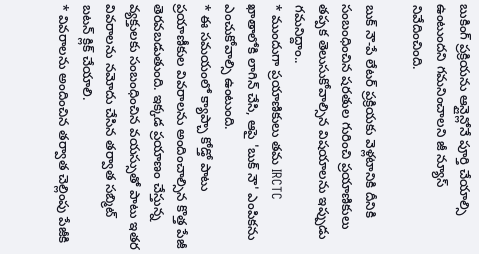బుకింగ్ ప్రక్రియను ఆన్లైన్లోనే పూర్తి చేయాల్సి ఉంటుందని గమనించాలని జీ న్యూస్ నివేదించింది.

బుక్ నౌ-పే లేటర్ ప్రక్రియకు వెళ్లటానికి దీనికి సంబంధించిన షరతుల గురించి ప్రయాణికులు తప్పక తెలుసుకోవాల్సిన విషయాలను ఇప్పుడు గమనిద్దాం..
* ముందుగా ప్రయాణికులు తమ IRCTC ఖాతాలోకి లాగిన్ చేసి, ఆపై 'బుక్ నౌ' ఎంపికను ఎంచుకోవాల్సి ఉంటుంది.
* ఈ సమయంలో క్యాప్చా కోడ్తో పాటు ప్రయాణీకుల వివరాలను అందించాల్సిన కొత్త పేజీ తెరవబడుతుంది. ఇక్కడ ప్రయాణం చేస్తున్న వ్యక్తులకు సంబంధించిన వయస్సుతో పాటు ఇతర వివరాలను నమోదు చేసిన తర్వాత సబ్మిట్ బటన్ క్లిక్ చేయాలి.
* వివరాలను అందించిన తర్వాత చెల్లింపు పేజీకి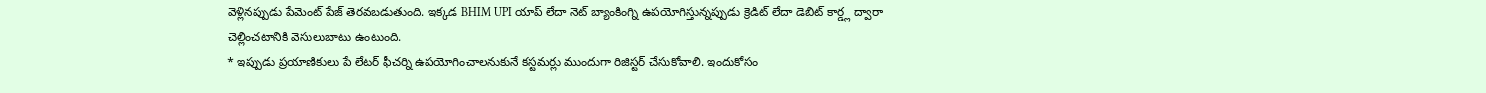వెళ్లినప్పుడు పేమెంట్ పేజ్ తెరవబడుతుంది. ఇక్కడ BHIM UPI యాప్ లేదా నెట్ బ్యాంకింగ్ని ఉపయోగిస్తున్నప్పుడు క్రెడిట్ లేదా డెబిట్ కార్డ్ల ద్వారా చెల్లించటానికి వెసులుబాటు ఉంటుంది.
* ఇప్పుడు ప్రయాణికులు పే లేటర్ ఫీచర్ని ఉపయోగించాలనుకునే కస్టమర్లు ముందుగా రిజిస్టర్ చేసుకోవాలి. ఇందుకోసం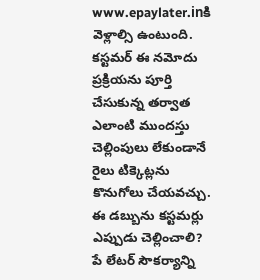www.epaylater.inకి వెళ్లాల్సి ఉంటుంది. కస్టమర్ ఈ నమోదు ప్రక్రియను పూర్తి చేసుకున్న తర్వాత ఎలాంటి ముందస్తు చెల్లింపులు లేకుండానే రైలు టిక్కెట్లను కొనుగోలు చేయవచ్చు.
ఈ డబ్బును కస్టమర్లు ఎప్పుడు చెల్లించాలి?
పే లేటర్ సౌకర్యాన్ని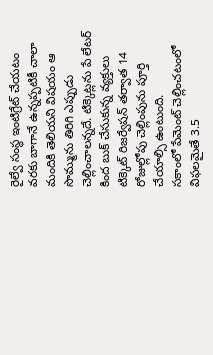రైల్వే సంస్థ ఇంటిగ్రేట్ చేయటం వరకు బాగానే ఉన్నప్పటికీ చాలా మందికి తెలియని విషయం ఆ సొమ్మును తిరిగి ఎప్పుడు చెల్లించాలన్నదే. టిక్కెట్లను పే లేటర్ కింద బుక్ చేసుకున్న వ్యక్తులు టిక్కెట్ రిజర్వేషన్ తర్వాత 14 రోజుల్లోపు చెల్లింపును పూర్తి చేయాల్సి ఉంటుంది.
సకాంలో పేమెంట్ చెల్లించటంలో విఫలమైతే 3.5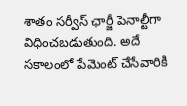శాతం సర్వీస్ ఛార్జీ పెనాల్టీగా విధించబడుతుంది. అదే సకాలంలో పేమెంట్ చేసేవారికి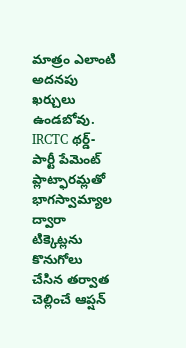మాత్రం ఎలాంటి అదనపు ఖర్చులు ఉండబోవు. IRCTC థర్డ్-పార్టీ పేమెంట్ ప్లాట్ఫారమ్లతో భాగస్వామ్యాల ద్వారా టిక్కెట్లను కొనుగోలు చేసిన తర్వాత చెల్లించే ఆప్షన్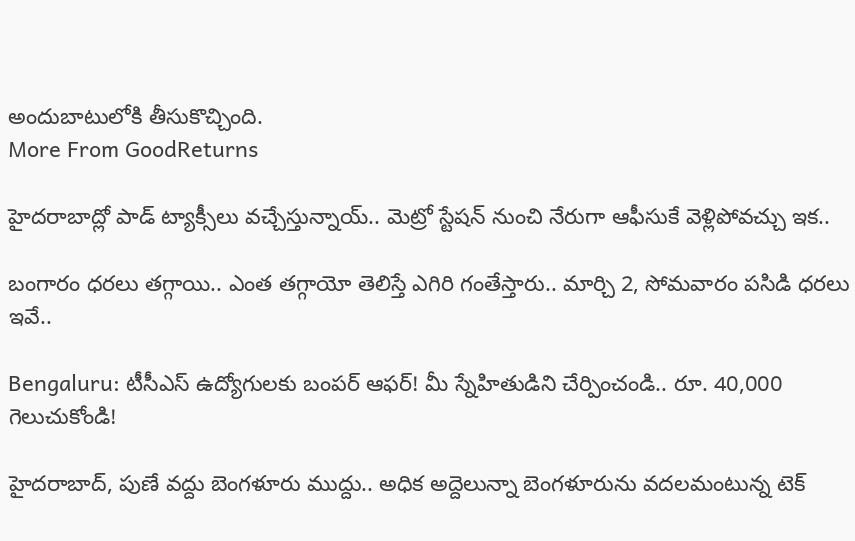అందుబాటులోకి తీసుకొచ్చింది.
More From GoodReturns

హైదరాబాద్లో పాడ్ ట్యాక్సీలు వచ్చేస్తున్నాయ్.. మెట్రో స్టేషన్ నుంచి నేరుగా ఆఫీసుకే వెళ్లిపోవచ్చు ఇక..

బంగారం ధరలు తగ్గాయి.. ఎంత తగ్గాయో తెలిస్తే ఎగిరి గంతేస్తారు.. మార్చి 2, సోమవారం పసిడి ధరలు ఇవే..

Bengaluru: టీసీఎస్ ఉద్యోగులకు బంపర్ ఆఫర్! మీ స్నేహితుడిని చేర్పించండి.. రూ. 40,000 గెలుచుకోండి!

హైదరాబాద్, పుణే వద్దు బెంగళూరు ముద్దు.. అధిక అద్దెలున్నా బెంగళూరును వదలమంటున్న టెక్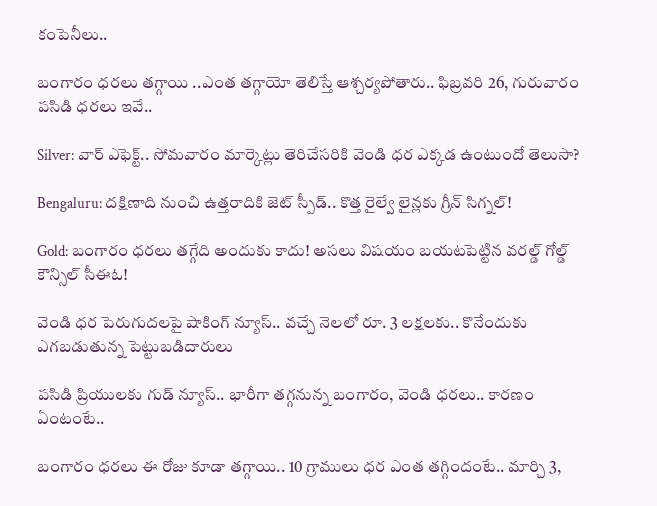కంపెనీలు..

బంగారం ధరలు తగ్గాయి ..ఎంత తగ్గాయో తెలిస్తే ఆశ్చర్యపోతారు.. ఫిబ్రవరి 26, గురువారం పసిడి ధరలు ఇవే..

Silver: వార్ ఎఫెక్ట్.. సోమవారం మార్కెట్లు తెరిచేసరికి వెండి ధర ఎక్కడ ఉంటుందో తెలుసా?

Bengaluru: దక్షిణాది నుంచి ఉత్తరాదికి జెట్ స్పీడ్.. కొత్త రైల్వే లైన్లకు గ్రీన్ సిగ్నల్!

Gold: బంగారం ధరలు తగ్గేది అందుకు కాదు! అసలు విషయం బయటపెట్టిన వరల్డ్ గోల్డ్ కౌన్సిల్ సీఈఓ!

వెండి ధర పెరుగుదలపై షాకింగ్ న్యూస్.. వచ్చే నెలలో రూ. 3 లక్షలకు.. కొనేందుకు ఎగబడుతున్న పెట్టుబడిదారులు

పసిడి ప్రియులకు గుడ్ న్యూస్.. భారీగా తగ్గనున్న బంగారం, వెండి ధరలు.. కారణం ఏంటంటే..

బంగారం ధరలు ఈ రోజు కూడా తగ్గాయి.. 10 గ్రాములు ధర ఎంత తగ్గిందంటే.. మార్చి 3,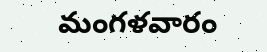మంగళవారం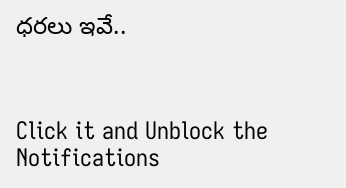ధరలు ఇవే..



Click it and Unblock the Notifications